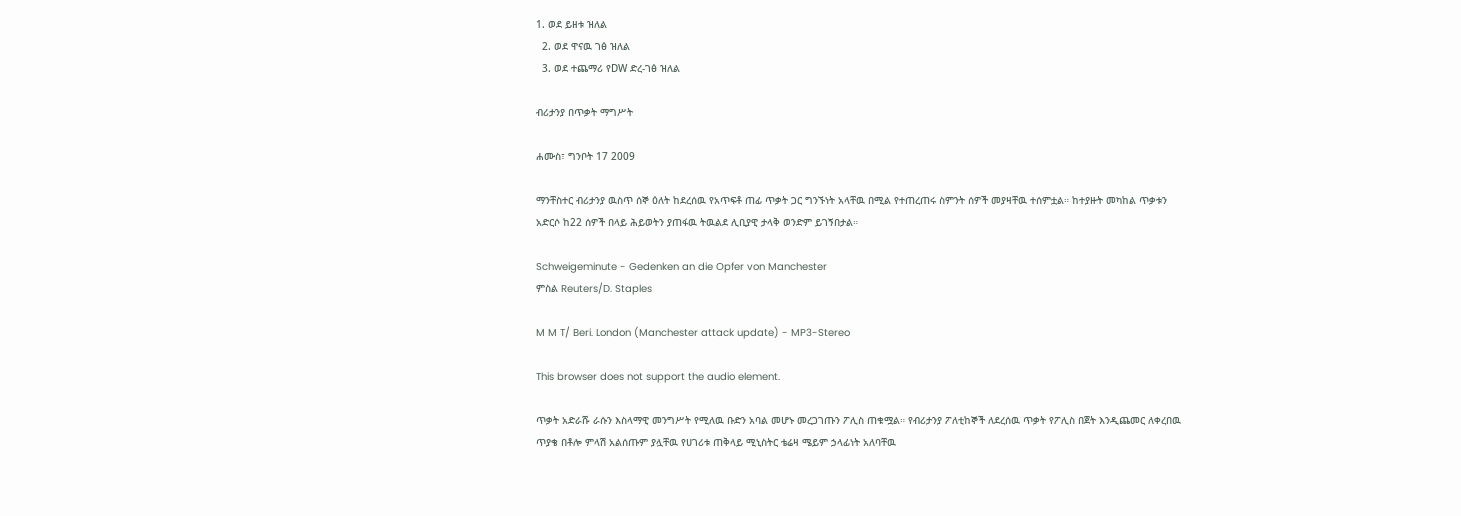1. ወደ ይዘቱ ዝለል
  2. ወደ ዋናዉ ገፅ ዝለል
  3. ወደ ተጨማሪ የDW ድረ-ገፅ ዝለል

ብሪታንያ በጥቃት ማግሥት

ሐሙስ፣ ግንቦት 17 2009

ማንቸስተር ብሪታንያ ዉስጥ ሰኞ ዕለት ከደረሰዉ የአጥፍቶ ጠፊ ጥቃት ጋር ግንኙነት አላቸዉ በሚል የተጠረጠሩ ስምንት ሰዎች መያዛቸዉ ተሰምቷል። ከተያዙት መካከል ጥቃቱን አድርሶ ከ22 ሰዎች በላይ ሕይወትን ያጠፋዉ ትዉልደ ሊቢያዊ ታላቅ ወንድም ይገኝበታል።

Schweigeminute - Gedenken an die Opfer von Manchester
ምስል Reuters/D. Staples

M M T/ Beri. London (Manchester attack update) - MP3-Stereo

This browser does not support the audio element.

ጥቃት አድራሹ ራሱን እስላማዊ መንግሥት የሚለዉ ቡድን አባል መሆኑ መረጋገጡን ፖሊስ ጠቁሟል። የብሪታንያ ፖለቲከኞች ለደረሰዉ ጥቃት የፖሊስ በጀት እንዲጨመር ለቀረበዉ ጥያቄ በቶሎ ምላሽ አልሰጡም ያሏቸዉ የሀገሪቱ ጠቅላይ ሚኒስትር ቴሬዛ ሜይም ኃላፊነት አለባቸዉ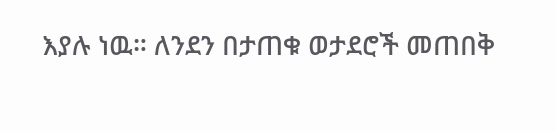እያሉ ነዉ። ለንደን በታጠቁ ወታደሮች መጠበቅ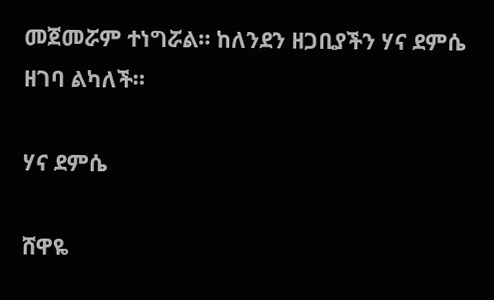መጀመሯም ተነግሯል። ከለንደን ዘጋቢያችን ሃና ደምሴ ዘገባ ልካለች።

ሃና ደምሴ

ሸዋዬ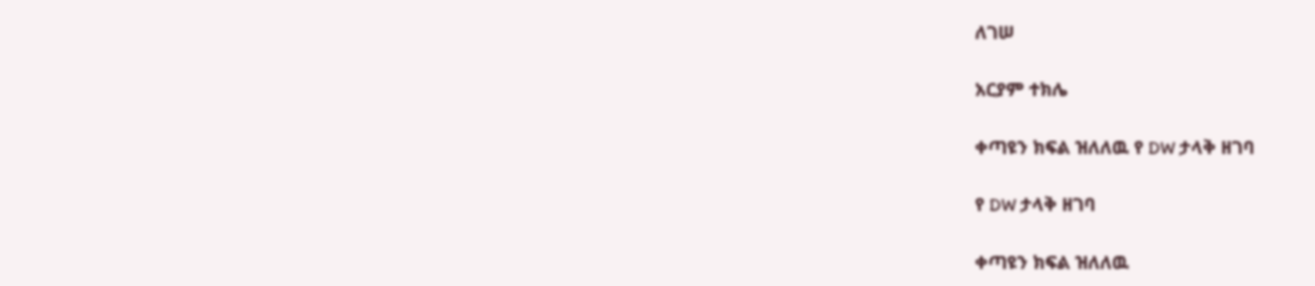ለገሠ

አርያም ተክሌ

ቀጣዩን ክፍል ዝለለዉ የ DW ታላቅ ዘገባ

የ DW ታላቅ ዘገባ

ቀጣዩን ክፍል ዝለለዉ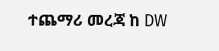ተጨማሪ መረጃ ከ DW